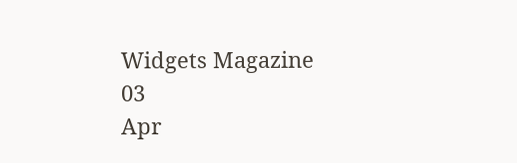Widgets Magazine
03
Apr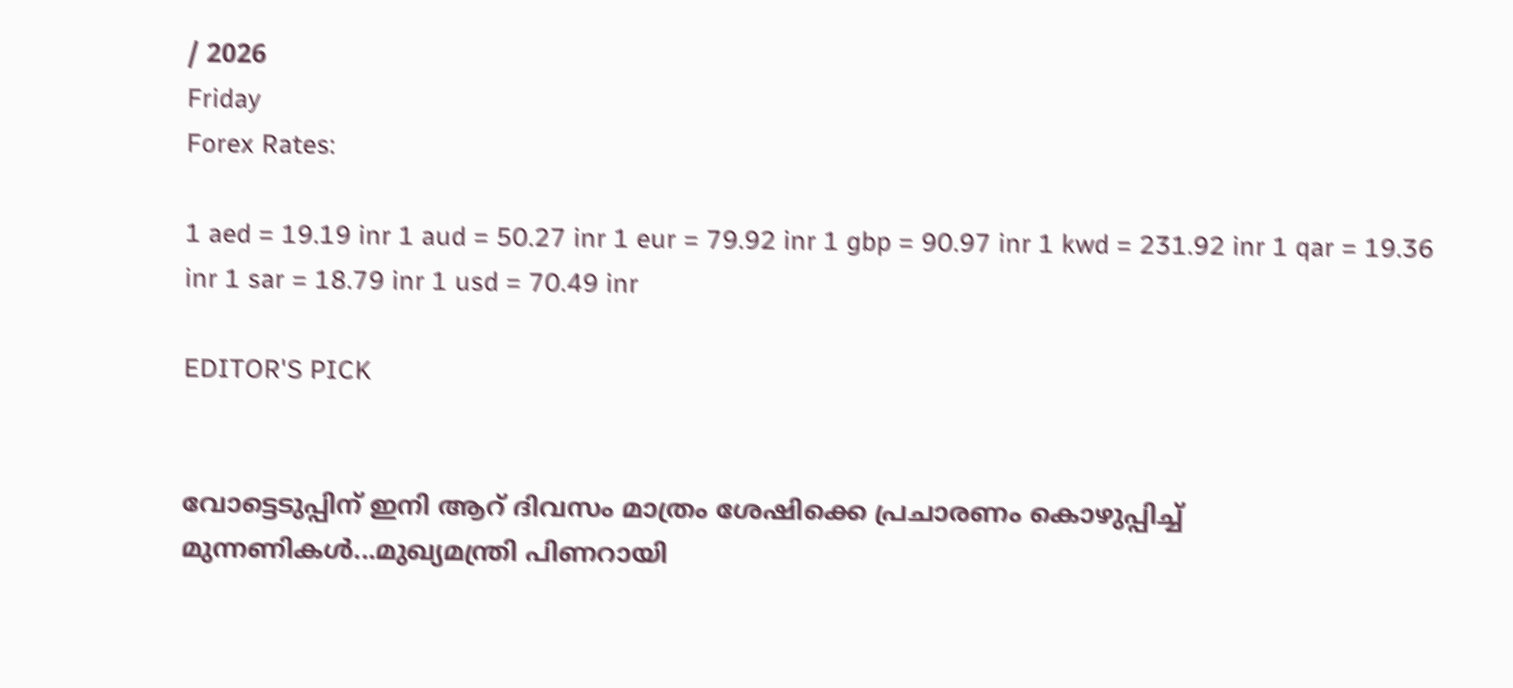/ 2026
Friday
Forex Rates:

1 aed = 19.19 inr 1 aud = 50.27 inr 1 eur = 79.92 inr 1 gbp = 90.97 inr 1 kwd = 231.92 inr 1 qar = 19.36 inr 1 sar = 18.79 inr 1 usd = 70.49 inr

EDITOR'S PICK


വോട്ടെടുപ്പിന് ഇ‌നി ആറ് ദിവസം മാത്രം ശേഷിക്കെ പ്രചാരണം കൊഴുപ്പിച്ച് മുന്നണികള്‍...മുഖ്യമന്ത്രി പിണറായി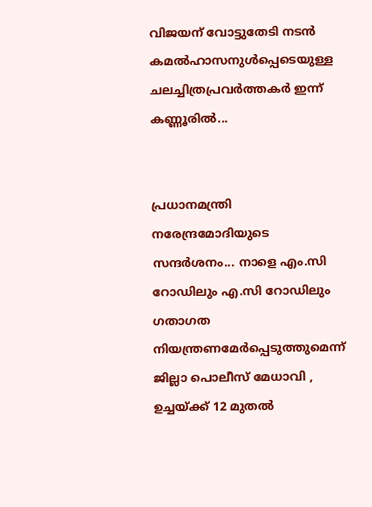വിജയന് വോട്ടുതേടി നടന്‍ കമല്‍ഹാസനുള്‍പ്പെടെയുള്ള ചലച്ചിത്രപ്രവർത്തകർ ഇന്ന് കണ്ണൂരില്‍...


പ്രധാനമന്ത്രി നരേന്ദ്രമോദിയുടെ സന്ദർശനം... നാളെ എം.സി റോഡിലും എ.സി റോഡിലും ഗതാഗത നിയന്ത്രണമേർപ്പെടുത്തുമെന്ന് ജില്ലാ പൊലീസ് മേധാവി , ഉച്ചയ്ക്ക് 12 മുതൽ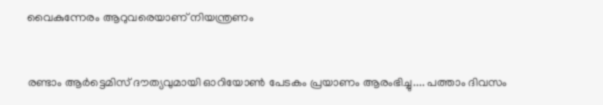വൈകുന്നേരം ആറുവരെയാണ് നിയന്ത്രണം


രണ്ടാം ആർട്ടെമിസ് ദൗത്യവുമായി ഓറിയോൺ പേടകം പ്രയാണം ആരംഭിച്ചു.... പത്താം ദിവസം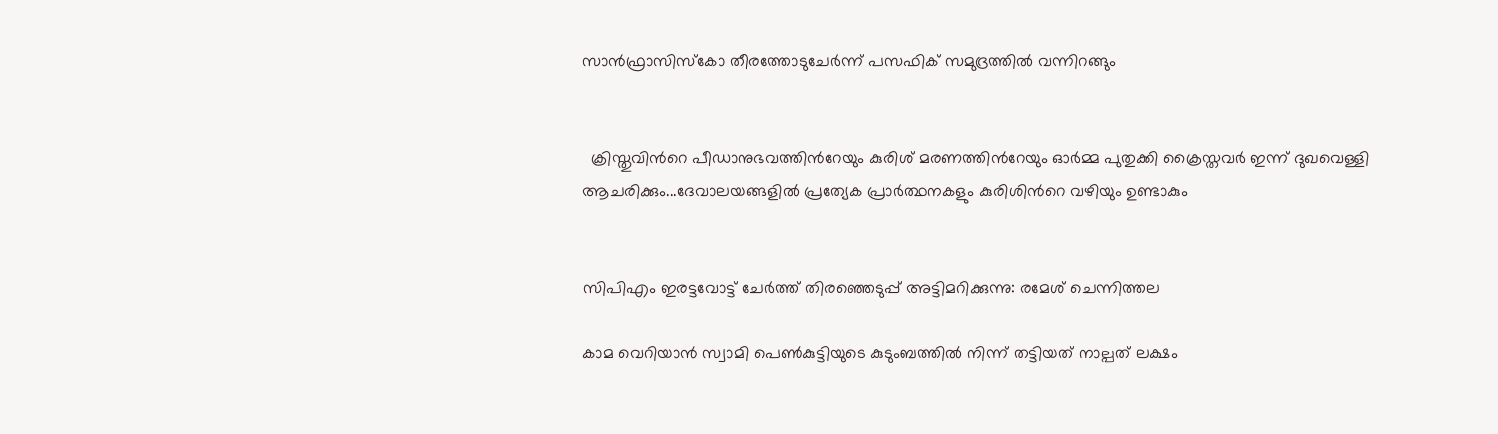സാൻഫ്രാസിസ്കോ തീരത്തോടുചേർന്ന് പസഫിക് സമുദ്രത്തിൽ വന്നിറങ്ങും


  ക്രിസ്തുവിൻറെ പീഡാനുഭവത്തിൻറേയും കുരിശ് മരണത്തിൻറേയും ഓർമ്മ പുതുക്കി ക്രൈസ്തവർ ഇന്ന് ദുഖവെള്ളി ആചരിക്കും...ദേവാലയങ്ങളിൽ പ്രത്യേക പ്രാർത്ഥനകളും കുരിശിൻറെ വഴിയും ഉണ്ടാകും


സിപിഎം ഇരട്ടവോട്ട് ചേര്‍ത്ത് തിരഞ്ഞെടുപ്പ് അട്ടിമറിക്കുന്നു: രമേശ് ചെന്നിത്തല

കാമ വെറിയാന്‍ സ്വാമി പെണ്‍കുട്ടിയുടെ കുടുംബത്തില്‍ നിന്ന് തട്ടിയത് നാല്പത് ലക്ഷം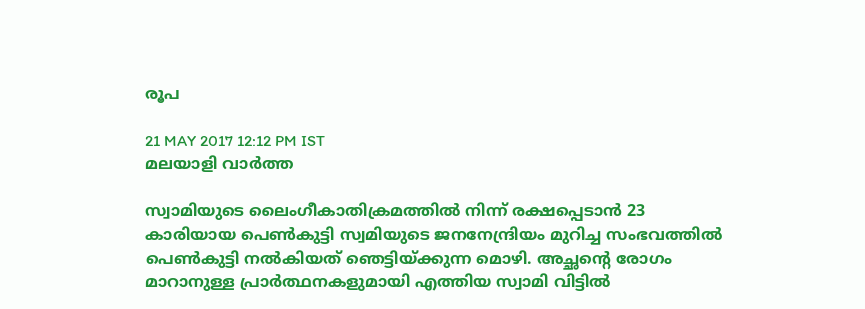രൂപ

21 MAY 2017 12:12 PM IST
മലയാളി വാര്‍ത്ത

സ്വാമിയുടെ ലൈംഗീകാതിക്രമത്തില്‍ നിന്ന് രക്ഷപ്പെടാന്‍ 23 കാരിയായ പെണ്‍കുട്ടി സ്വമിയുടെ ജനനേന്ദ്രിയം മുറിച്ച സംഭവത്തില്‍ പെണ്‍കുട്ടി നല്‍കിയത് ഞെട്ടിയ്ക്കുന്ന മൊഴി. അച്ഛന്റെ രോഗം മാറാനുള്ള പ്രാര്‍ത്ഥനകളുമായി എത്തിയ സ്വാമി വിട്ടില്‍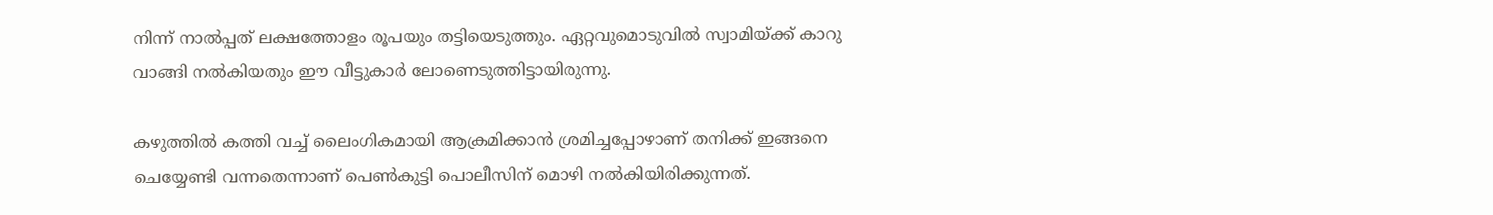നിന്ന് നാല്‍പ്പത് ലക്ഷത്തോളം രൂപയും തട്ടിയെടുത്തും. ഏറ്റവുമൊടുവില്‍ സ്വാമിയ്ക്ക് കാറു വാങ്ങി നല്‍കിയതും ഈ വീട്ടുകാര്‍ ലോണെടുത്തിട്ടായിരുന്നു.

കഴുത്തില്‍ കത്തി വച്ച് ലൈംഗികമായി ആക്രമിക്കാന്‍ ശ്രമിച്ചപ്പോഴാണ് തനിക്ക് ഇങ്ങനെ ചെയ്യേണ്ടി വന്നതെന്നാണ് പെണ്‍കുട്ടി പൊലീസിന് മൊഴി നല്‍കിയിരിക്കുന്നത്.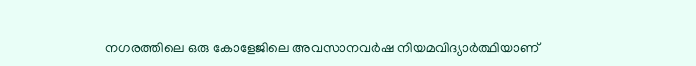നഗരത്തിലെ ഒരു കോളേജിലെ അവസാനവര്‍ഷ നിയമവിദ്യാര്‍ത്ഥിയാണ്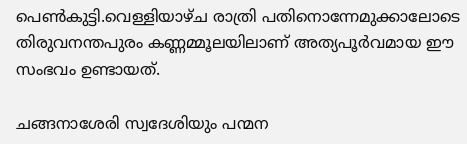പെണ്‍കുട്ടി.വെള്ളിയാഴ്ച രാത്രി പതിനൊന്നേമുക്കാലോടെ തിരുവനന്തപുരം കണ്ണമ്മൂലയിലാണ് അത്യപൂര്‍വമായ ഈ സംഭവം ഉണ്ടായത്.

ചങ്ങനാശേരി സ്വദേശിയും പന്മന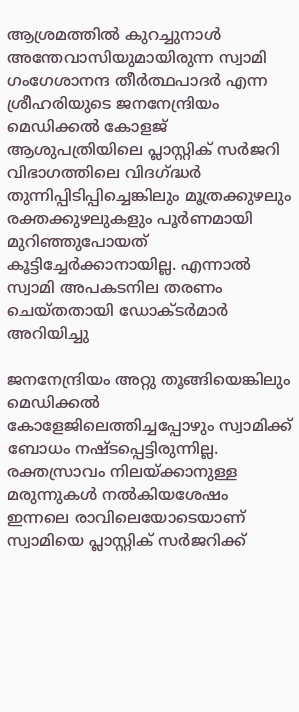ആശ്രമത്തില്‍ കുറച്ചുനാള്‍ അന്തേവാസിയുമായിരുന്ന സ്വാമി ഗംഗേശാനന്ദ തീര്‍ത്ഥപാദര്‍ എന്ന ശ്രീഹരിയുടെ ജനനേന്ദ്രിയം മെഡിക്കല്‍ കോളജ് ആശുപത്രിയിലെ പ്ലാസ്റ്റിക് സര്‍ജറി വിഭാഗത്തിലെ വിദഗ്ദ്ധര്‍ തുന്നിപ്പിടിപ്പിച്ചെങ്കിലും മൂത്രക്കുഴലും രക്തക്കുഴലുകളും പൂര്‍ണമായി മുറിഞ്ഞുപോയത് കൂട്ടിച്ചേര്‍ക്കാനായില്ല. എന്നാല്‍ സ്വാമി അപകടനില തരണം ചെയ്തതായി ഡോക്ടര്‍മാര്‍ അറിയിച്ചു

ജനനേന്ദ്രിയം അറ്റു തൂങ്ങിയെങ്കിലും മെഡിക്കല്‍ കോളേജിലെത്തിച്ചപ്പോഴും സ്വാമിക്ക് ബോധം നഷ്ടപ്പെട്ടിരുന്നില്ല. രക്തസ്രാവം നിലയ്ക്കാനുള്ള മരുന്നുകള്‍ നല്‍കിയശേഷം ഇന്നലെ രാവിലെയോടെയാണ് സ്വാമിയെ പ്ലാസ്റ്റിക് സര്‍ജറിക്ക്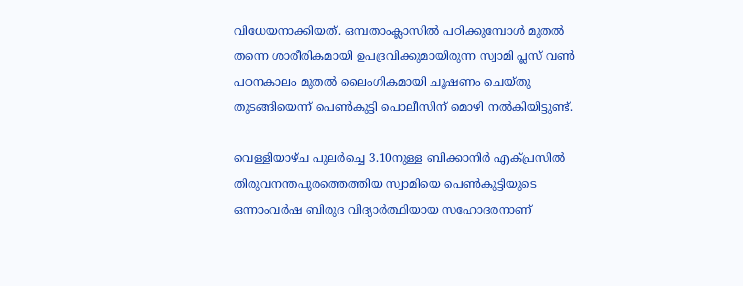വിധേയനാക്കിയത്. ഒമ്പതാംക്ലാസില്‍ പഠിക്കുമ്പോള്‍ മുതല്‍ തന്നെ ശാരീരികമായി ഉപദ്രവിക്കുമായിരുന്ന സ്വാമി പ്ലസ് വണ്‍ പഠനകാലം മുതല്‍ ലൈംഗികമായി ചൂഷണം ചെയ്തു തുടങ്ങിയെന്ന് പെണ്‍കുട്ടി പൊലീസിന് മൊഴി നല്‍കിയിട്ടുണ്ട്.

വെള്ളിയാഴ്ച പുലര്‍ച്ചെ 3.10നുള്ള ബിക്കാനിര്‍ എക്പ്രസില്‍ തിരുവനന്തപുരത്തെത്തിയ സ്വാമിയെ പെണ്‍കുട്ടിയുടെ ഒന്നാംവര്‍ഷ ബിരുദ വിദ്യാര്‍ത്ഥിയായ സഹോദരനാണ്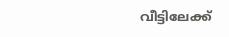വീട്ടിലേക്ക്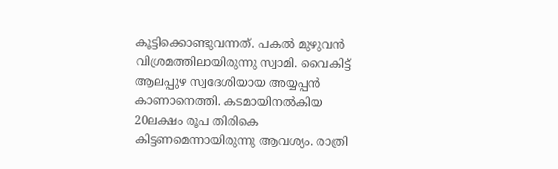കൂട്ടിക്കൊണ്ടുവന്നത്. പകല്‍ മുഴുവന്‍ വിശ്രമത്തിലായിരുന്നു സ്വാമി. വൈകിട്ട് ആലപ്പുഴ സ്വദേശിയായ അയ്യപ്പന്‍ കാണാനെത്തി. കടമായിനല്‍കിയ 20ലക്ഷം രൂപ തിരികെ കിട്ടണമെന്നായിരുന്നു ആവശ്യം. രാത്രി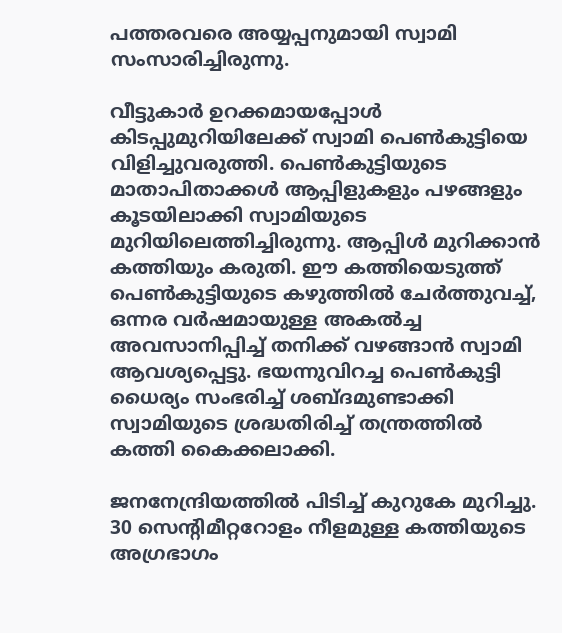പത്തരവരെ അയ്യപ്പനുമായി സ്വാമി സംസാരിച്ചിരുന്നു.

വീട്ടുകാര്‍ ഉറക്കമായപ്പോള്‍ കിടപ്പുമുറിയിലേക്ക് സ്വാമി പെണ്‍കുട്ടിയെ വിളിച്ചുവരുത്തി. പെണ്‍കുട്ടിയുടെ മാതാപിതാക്കള്‍ ആപ്പിളുകളും പഴങ്ങളും കൂടയിലാക്കി സ്വാമിയുടെ മുറിയിലെത്തിച്ചിരുന്നു. ആപ്പിള്‍ മുറിക്കാന്‍ കത്തിയും കരുതി. ഈ കത്തിയെടുത്ത് പെണ്‍കുട്ടിയുടെ കഴുത്തില്‍ ചേര്‍ത്തുവച്ച്, ഒന്നര വര്‍ഷമായുള്ള അകല്‍ച്ച അവസാനിപ്പിച്ച് തനിക്ക് വഴങ്ങാന്‍ സ്വാമി ആവശ്യപ്പെട്ടു. ഭയന്നുവിറച്ച പെണ്‍കുട്ടി ധൈര്യം സംഭരിച്ച് ശബ്ദമുണ്ടാക്കി സ്വാമിയുടെ ശ്രദ്ധതിരിച്ച് തന്ത്രത്തില്‍ കത്തി കൈക്കലാക്കി.

ജനനേന്ദ്രിയത്തില്‍ പിടിച്ച് കുറുകേ മുറിച്ചു. 30 സെന്റിമീറ്ററോളം നീളമുള്ള കത്തിയുടെ അഗ്രഭാഗം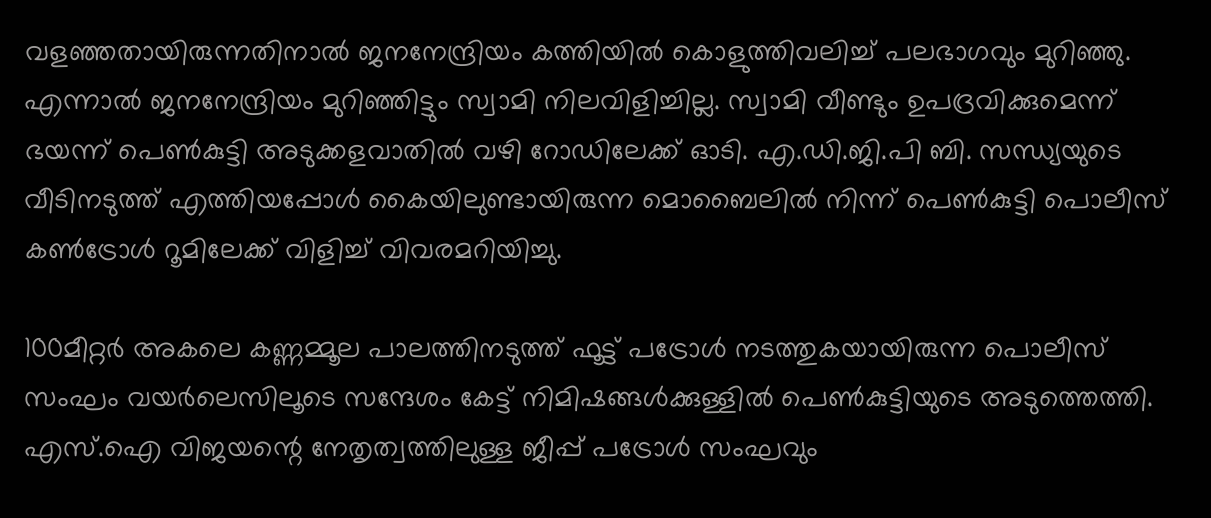വളഞ്ഞതായിരുന്നതിനാല്‍ ജനനേന്ദ്രിയം കത്തിയില്‍ കൊളുത്തിവലിച്ച് പലഭാഗവും മുറിഞ്ഞു. എന്നാല്‍ ജനനേന്ദ്രിയം മുറിഞ്ഞിട്ടും സ്വാമി നിലവിളിച്ചില്ല. സ്വാമി വീണ്ടും ഉപദ്രവിക്കുമെന്ന് ഭയന്ന് പെണ്‍കുട്ടി അടുക്കളവാതില്‍ വഴി റോഡിലേക്ക് ഓടി. എ.ഡി.ജി.പി ബി. സന്ധ്യയുടെ വീടിനടുത്ത് എത്തിയപ്പോള്‍ കൈയിലുണ്ടായിരുന്ന മൊബൈലില്‍ നിന്ന് പെണ്‍കുട്ടി പൊലീസ് കണ്‍ട്രോള്‍ റൂമിലേക്ക് വിളിച്ച് വിവരമറിയിച്ചു.

100മീറ്റര്‍ അകലെ കണ്ണമ്മൂല പാലത്തിനടുത്ത് ഫൂട്ട് പട്രോള്‍ നടത്തുകയായിരുന്ന പൊലീസ് സംഘം വയര്‍ലെസിലൂടെ സന്ദേശം കേട്ട് നിമിഷങ്ങള്‍ക്കുള്ളില്‍ പെണ്‍കുട്ടിയുടെ അടുത്തെത്തി. എസ്.ഐ വിജയന്റെ നേതൃത്വത്തിലുള്ള ജീപ്പ് പട്രോള്‍ സംഘവും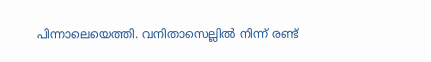പിന്നാലെയെത്തി. വനിതാസെല്ലില്‍ നിന്ന് രണ്ട്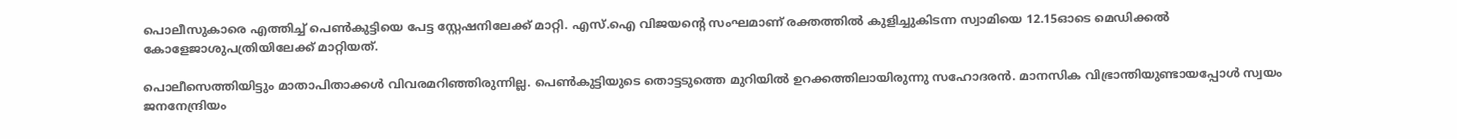പൊലീസുകാരെ എത്തിച്ച് പെണ്‍കുട്ടിയെ പേട്ട സ്റ്റേഷനിലേക്ക് മാറ്റി. എസ്.ഐ വിജയന്റെ സംഘമാണ് രക്തത്തില്‍ കുളിച്ചുകിടന്ന സ്വാമിയെ 12.15ഓടെ മെഡിക്കല്‍ കോളേജാശുപത്രിയിലേക്ക് മാറ്റിയത്.

പൊലീസെത്തിയിട്ടും മാതാപിതാക്കള്‍ വിവരമറിഞ്ഞിരുന്നില്ല. പെണ്‍കുട്ടിയുടെ തൊട്ടടുത്തെ മുറിയില്‍ ഉറക്കത്തിലായിരുന്നു സഹോദരന്‍. മാനസിക വിഭ്രാന്തിയുണ്ടായപ്പോള്‍ സ്വയം ജനനേന്ദ്രിയം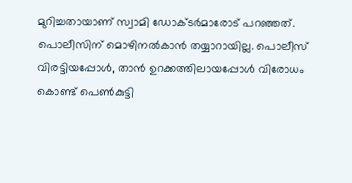മുറിച്ചതായാണ് സ്വാമി ഡോക്ടര്‍മാരോട് പറഞ്ഞത്. പൊലീസിന് മൊഴിനല്‍കാന്‍ തയ്യാറായില്ല. പൊലീസ് വിരട്ടിയപ്പോള്‍, താന്‍ ഉറക്കത്തിലായപ്പോള്‍ വിരോധം കൊണ്ട് പെണ്‍കുട്ടി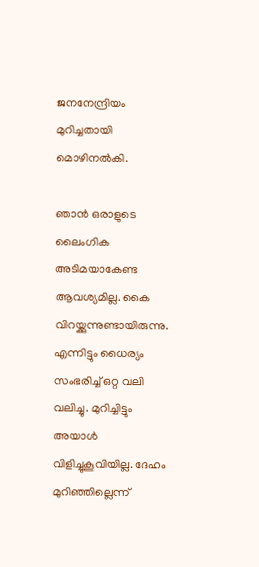ജനനേന്ദ്രിയം മുറിച്ചതായി മൊഴിനല്‍കി.

ഞാന്‍ ഒരാളുടെ ലൈംഗിക അടിമയാകേണ്ട ആവശ്യമില്ല. കൈ വിറയ്ക്കുന്നുണ്ടായിരുന്നു. എന്നിട്ടും ധൈര്യം സംഭരിച്ച് ഒറ്റ വലി വലിച്ചു. മുറിച്ചിട്ടും അയാള്‍ വിളിച്ചുകൂവിയില്ല. ദേഹം മുറിഞ്ഞില്ലെന്ന്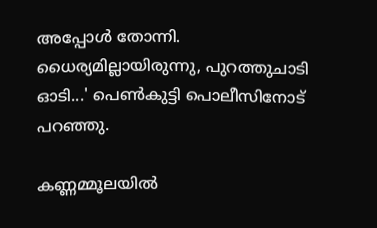അപ്പോള്‍ തോന്നി. ധൈര്യമില്ലായിരുന്നു, പുറത്തുചാടി ഓടി...' പെണ്‍കുട്ടി പൊലീസിനോട് പറഞ്ഞു.

കണ്ണമ്മൂലയില്‍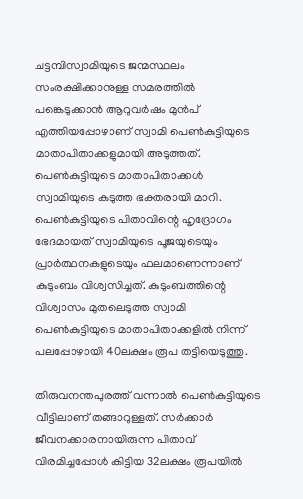ചട്ടമ്പിസ്വാമിയുടെ ജന്മസ്ഥലം സംരക്ഷിക്കാനുള്ള സമരത്തില്‍ പങ്കെടുക്കാന്‍ ആറുവര്‍ഷം മുന്‍പ് എത്തിയപ്പോഴാണ് സ്വാമി പെണ്‍കുട്ടിയുടെ മാതാപിതാക്കളുമായി അടുത്തത്. പെണ്‍കുട്ടിയുടെ മാതാപിതാക്കള്‍ സ്വാമിയുടെ കടുത്ത ഭക്തരായി മാറി. പെണ്‍കുട്ടിയുടെ പിതാവിന്റെ ഹൃദ്രോഗം ഭേദമായത് സ്വാമിയുടെ പൂജയുടെയും പ്രാര്‍ത്ഥനകളുടെയും ഫലമാണെന്നാണ് കുടുംബം വിശ്വസിച്ചത്. കുടുംബത്തിന്റെ വിശ്വാസം മുതലെടുത്ത സ്വാമി പെണ്‍കുട്ടിയുടെ മാതാപിതാക്കളില്‍ നിന്ന് പലപ്പോഴായി 40ലക്ഷം രൂപ തട്ടിയെടുത്തു.

തിരുവനന്തപുരത്ത് വന്നാല്‍ പെണ്‍കുട്ടിയുടെ വീട്ടിലാണ് തങ്ങാറുള്ളത്. സര്‍ക്കാര്‍ ജീവനക്കാരനായിരുന്ന പിതാവ് വിരമിച്ചപ്പോള്‍ കിട്ടിയ 32ലക്ഷം രൂപയില്‍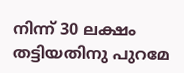നിന്ന് 30 ലക്ഷം തട്ടിയതിനു പുറമേ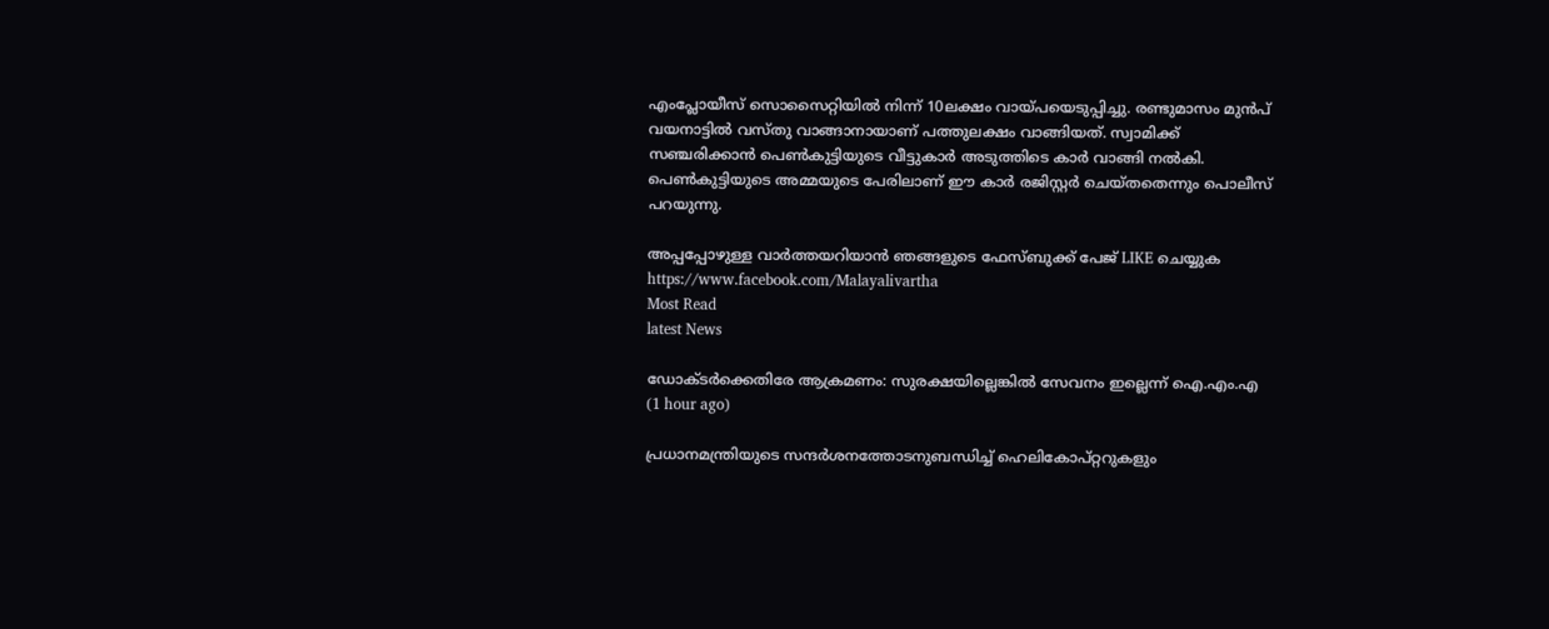എംപ്ലോയീസ് സൊസൈറ്റിയില്‍ നിന്ന് 10ലക്ഷം വായ്പയെടുപ്പിച്ചു. രണ്ടുമാസം മുന്‍പ് വയനാട്ടില്‍ വസ്തു വാങ്ങാനായാണ് പത്തുലക്ഷം വാങ്ങിയത്. സ്വാമിക്ക് സഞ്ചരിക്കാന്‍ പെണ്‍കുട്ടിയുടെ വീട്ടുകാര്‍ അടുത്തിടെ കാര്‍ വാങ്ങി നല്‍കി. പെണ്‍കുട്ടിയുടെ അമ്മയുടെ പേരിലാണ് ഈ കാര്‍ രജിസ്റ്റര്‍ ചെയ്തതെന്നും പൊലീസ് പറയുന്നു.

അപ്പപ്പോഴുള്ള വാര്‍ത്തയറിയാന്‍ ഞങ്ങളുടെ ഫേസ്‌ബുക്ക്‌ പേജ് LIKE ചെയ്യുക
https://www.facebook.com/Malayalivartha
Most Read
latest News

ഡോക്ടര്‍ക്കെതിരേ ആക്രമണം: സുരക്ഷയില്ലെങ്കില്‍ സേവനം ഇല്ലെന്ന് ഐ.എം.എ  (1 hour ago)

പ്രധാനമന്ത്രിയുടെ സന്ദര്‍ശനത്തോടനുബന്ധിച്ച് ഹെലികോപ്റ്ററുകളും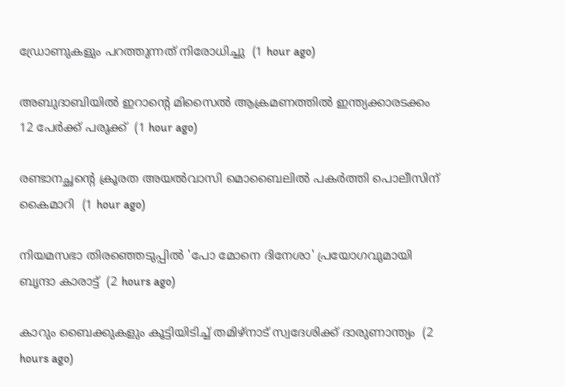ഡ്രോണുകളും പറത്തുന്നത് നിരോധിച്ചു  (1 hour ago)

അബുദാബിയില്‍ ഇറാന്റെ മിസൈല്‍ ആക്രമണത്തില്‍ ഇന്ത്യക്കാരടക്കം 12 പേര്‍ക്ക് പരുക്ക്  (1 hour ago)

രണ്ടാനച്ഛന്റെ ക്രൂരത അയല്‍വാസി മൊബൈലില്‍ പകര്‍ത്തി പൊലീസിന് കൈമാറി  (1 hour ago)

നിയമസഭാ തിരഞ്ഞെടുപ്പില്‍ 'പോ മോനെ ദിനേശാ' പ്രയോഗവുമായി ബൃന്ദാ കാരാട്ട്  (2 hours ago)

കാറും ബൈക്കുകളും കൂട്ടിയിടിച്ച് തമിഴ്‌നാട് സ്വദേശിക്ക് ദാരുണാന്ത്യം  (2 hours ago)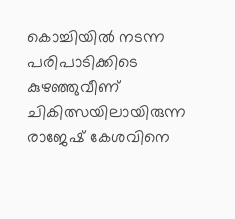കൊച്ചിയില്‍ നടന്ന പരിപാടിക്കിടെ കുഴഞ്ഞുവീണ് ചികിത്സയിലായിരുന്ന രാജേഷ് കേശവിനെ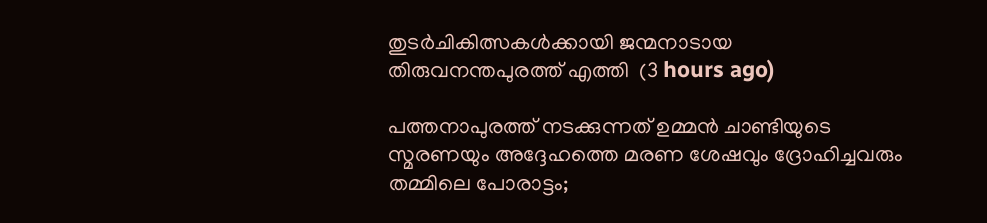തുടര്‍ചികിത്സകള്‍ക്കായി ജന്മനാടായ തിരുവനന്തപുരത്ത് എത്തി  (3 hours ago)

പത്തനാപുരത്ത് നടക്കുന്നത് ഉമ്മൻ ചാണ്ടിയുടെ സ്മരണയും അദ്ദേഹത്തെ മരണ ശേഷവും ദ്രോഹിച്ചവരും തമ്മിലെ പോരാട്ടം;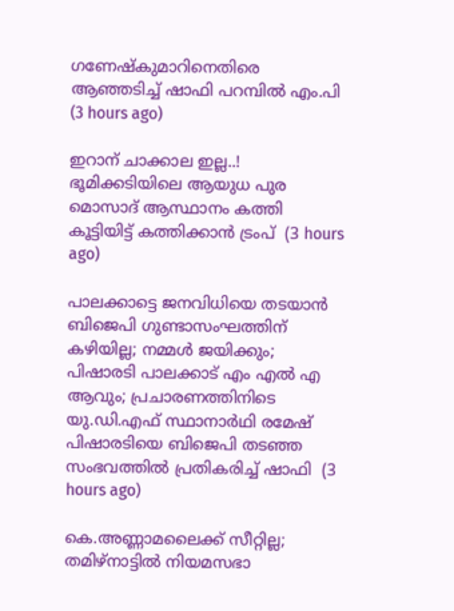ഗണേഷ്കുമാറിനെതിരെ ആഞ്ഞടിച്ച് ഷാഫി പറമ്പിൽ എം.പി  (3 hours ago)

ഇറാന് ചാക്കാല ഇല്ല..! ഭൂമിക്കടിയിലെ ആയുധ പുര മൊസാദ് ആസ്ഥാനം കത്തി കൂട്ടിയിട്ട് കത്തിക്കാൻ ട്രംപ്  (3 hours ago)

പാലക്കാട്ടെ ജനവിധിയെ തടയാൻ ബിജെപി ഗുണ്ടാസംഘത്തിന് കഴിയില്ല; നമ്മൾ ജയിക്കും; പിഷാരടി പാലക്കാട് എം എൽ എ ആവും; പ്രചാരണത്തിനിടെ യു.ഡി.എഫ് സ്ഥാനാർഥി രമേഷ് പിഷാരടിയെ ബിജെപി തടഞ്ഞ സംഭവത്തിൽ പ്രതികരിച്ച് ഷാഫി  (3 hours ago)

കെ.അണ്ണാമലൈക്ക് സീറ്റില്ല; തമിഴ്നാട്ടിൽ നിയമസഭാ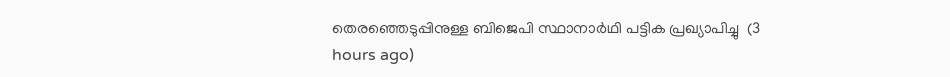തെരഞ്ഞെടുപ്പിനുള്ള ബിജെപി സ്ഥാനാർഥി പട്ടിക പ്രഖ്യാപിച്ചു  (3 hours ago)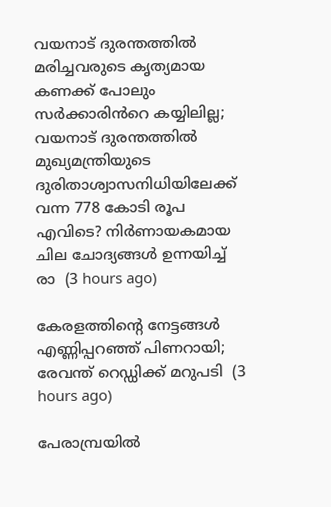വയനാട് ദുരന്തത്തിൽ മരിച്ചവരുടെ കൃത്യമായ കണക്ക് പോലും സർക്കാരിൻറെ കയ്യിലില്ല; വയനാട് ദുരന്തത്തിൽ മുഖ്യമന്ത്രിയുടെ ദുരിതാശ്വാസനിധിയിലേക്ക് വന്ന 778 കോടി രൂപ എവിടെ? നിർണായകമായ ചില ചോദ്യങ്ങൾ ഉന്നയിച്ച് രാ  (3 hours ago)

കേരളത്തിന്റെ നേട്ടങ്ങള്‍ എണ്ണിപ്പറഞ്ഞ് പിണറായി; രേവന്ത് റെഡ്ഡിക്ക് മറുപടി  (3 hours ago)

പേരാമ്പ്രയിൽ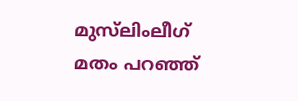മുസ്‌ലിംലീഗ് മതം പറഞ്ഞ്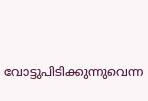വോട്ടുപിടിക്കുന്നുവെന്ന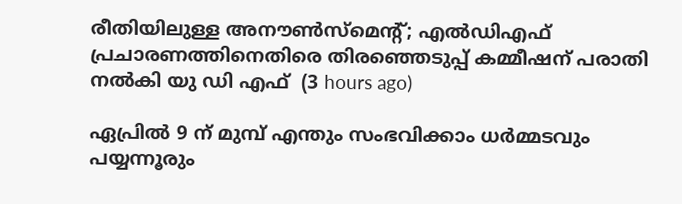രീതിയിലുള്ള അനൗൺസ്‌മെന്റ്; എൽഡിഎഫ് പ്രചാരണത്തിനെതിരെ തിരഞ്ഞെടുപ്പ് കമ്മീഷന് പരാതി നൽകി യു ഡി എഫ്  (3 hours ago)

ഏപ്രിൽ 9 ന് മുമ്പ് എന്തും സംഭവിക്കാം ധർമ്മടവും പയ്യന്നൂരും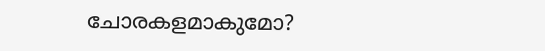ചോരകളമാകുമോ?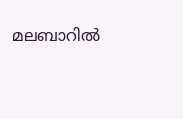മലബാറിൽ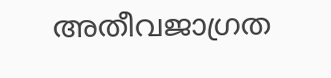അതീവജാഗ്രത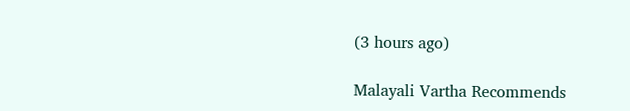(3 hours ago)

Malayali Vartha Recommends